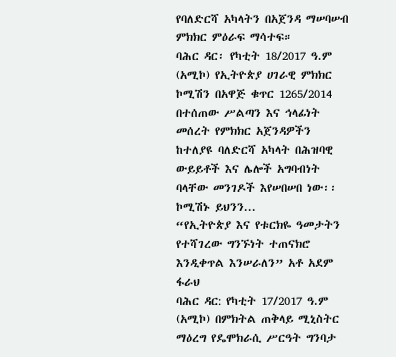የባለድርሻ አካላትን በአጀንዳ ማሠባሠብ ምክክር ምዕራፍ ማሳተፍ።
ባሕር ዳር፡ የካቲት 18/2017 ዓ.ም (አሚኮ) የኢትዮጵያ ሀገራዊ ምክክር ኮሚሽን በአዋጅ ቁጥር 1265/2014 በተሰጠው ሥልጣን እና ኅላፊነት መሰረት የምክክር አጀንዳዎችን ከተለያዩ ባለድርሻ አካላት በሕዝባዊ ውይይቶች እና ሌሎች አግባብነት ባላቸው መንገዶች እየሠበሠበ ነው፡፡ ኮሚሽኑ ይህንን...
“የኢትዮጵያ እና የቱርክዬ ዓመታትን የተሻገረው ግንኙነት ተጠናክሮ እንዲቀጥል እንሠራለን” አቶ አደም ፋራህ
ባሕር ዳር: የካቲት 17/2017 ዓ.ም (አሚኮ) በምክትል ጠቅላይ ሚኒስትር ማዕረግ የዴሞክራሲ ሥርዓት ግንባታ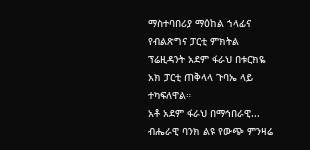ማስተባበሪያ ማዕከል ኀላፊና የብልጽግና ፓርቲ ምክትል ፕሬዚዳንት አደም ፋራህ በቱርክዬ አክ ፓርቲ ጠቅላላ ጉባኤ ላይ ተካፍለዋል።
አቶ አደም ፋራህ በማኅበራዊ...
ብሔራዊ ባንክ ልዩ የውጭ ምንዛሬ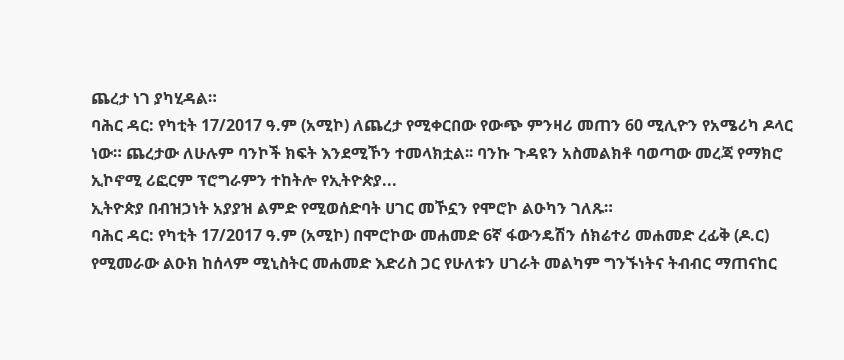ጨረታ ነገ ያካሂዳል።
ባሕር ዳር: የካቲት 17/2017 ዓ.ም (አሚኮ) ለጨረታ የሚቀርበው የውጭ ምንዛሪ መጠን 60 ሚሊዮን የአሜሪካ ዶላር ነው። ጨረታው ለሁሉም ባንኮች ክፍት እንደሚኾን ተመላክቷል፡፡ ባንኩ ጉዳዩን አስመልክቶ ባወጣው መረጃ የማክሮ ኢኮኖሚ ሪፎርም ፕሮግራምን ተከትሎ የኢትዮጵያ...
ኢትዮጵያ በብዝኃነት አያያዝ ልምድ የሚወሰድባት ሀገር መኾኗን የሞሮኮ ልዑካን ገለጹ።
ባሕር ዳር: የካቲት 17/2017 ዓ.ም (አሚኮ) በሞሮኮው መሐመድ 6ኛ ፋውንዴሽን ሰክሬተሪ መሐመድ ረፊቅ (ዶ.ር) የሚመራው ልዑክ ከሰላም ሚኒስትር መሐመድ እድሪስ ጋር የሁለቱን ሀገራት መልካም ግንኙነትና ትብብር ማጠናከር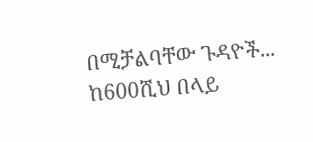በሚቻልባቸው ጉዳዮች...
ከ600ሺህ በላይ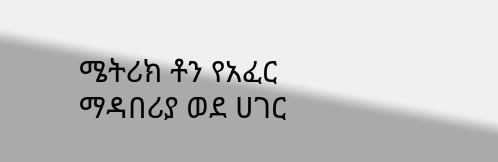ሜትሪክ ቶን የአፈር ማዳበሪያ ወደ ሀገር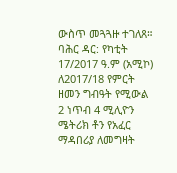ውስጥ መጓጓዙ ተገለጸ።
ባሕር ዳር: የካቲት 17/2017 ዓ.ም (አሚኮ) ለ2017/18 የምርት ዘመን ግብዓት የሚውል 2 ነጥብ 4 ሚሊዮን ሜትሪክ ቶን የአፈር ማዳበሪያ ለመግዛት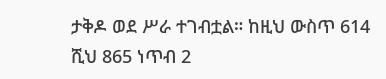ታቅዶ ወደ ሥራ ተገብቷል። ከዚህ ውስጥ 614 ሺህ 865 ነጥብ 2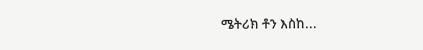ሜትሪክ ቶን እስከ...